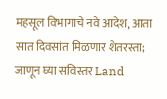महसूल विभागाचे नवे आदेश, आता सात दिवसांत मिळणार शेतरस्ता; जाणून घ्या सविस्तर Land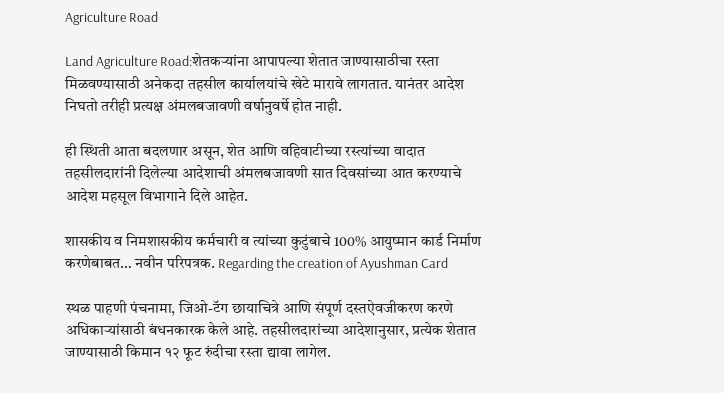Agriculture Road

Land Agriculture Road:शेतकऱ्यांना आपापल्या शेतात जाण्यासाठीचा रस्ता मिळवण्यासाठी अनेकदा तहसील कार्यालयांचे खेटे मारावे लागतात. यानंतर आदेश निघतो तरीही प्रत्यक्ष अंमलबजावणी वर्षानुवर्षे होत नाही.

ही स्थिती आता बदलणार असून, शेत आणि वहिवाटीच्या रस्त्यांच्या वादात तहसीलदारांनी दिलेल्या आदेशाची अंमलबजावणी सात दिवसांच्या आत करण्याचे आदेश महसूल विभागाने दिले आहेत.

शासकीय व निमशासकीय कर्मचारी व त्यांच्या कुटुंबाचे 100% आयुष्मान कार्ड निर्माण करणेबाबत… नवीन परिपत्रक. Regarding the creation of Ayushman Card

स्थळ पाहणी पंचनामा, जिओ-टॅग छायाचित्रे आणि संपूर्ण दस्तऐवजीकरण करणे अधिकाऱ्यांसाठी बंधनकारक केले आहे. तहसीलदारांच्या आदेशानुसार, प्रत्येक शेतात जाण्यासाठी किमान १२ फूट रुंदीचा रस्ता द्यावा लागेल.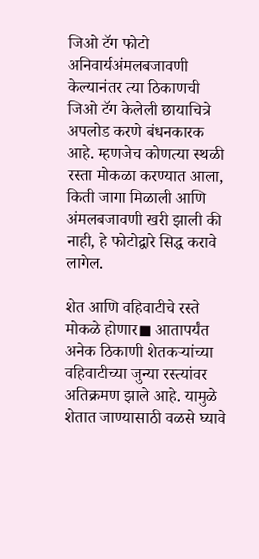जिओ टॅग फोटो अनिवार्यअंमलबजावणी केल्यानंतर त्या ठिकाणची जिओ टॅग केलेली छायाचित्रे अपलोड करणे बंधनकारक आहे. म्हणजेच कोणत्या स्थळी रस्ता मोकळा करण्यात आला, किती जागा मिळाली आणि अंमलबजावणी खरी झाली की नाही, हे फोटोद्वारे सिद्ध करावे लागेल.

शेत आणि वहिवाटीचे रस्ते मोकळे होणार◼ आतापर्यंत अनेक ठिकाणी शेतकऱ्यांच्या वहिवाटीच्या जुन्या रस्त्यांवर अतिक्रमण झाले आहे. यामुळे शेतात जाण्यासाठी वळसे घ्यावे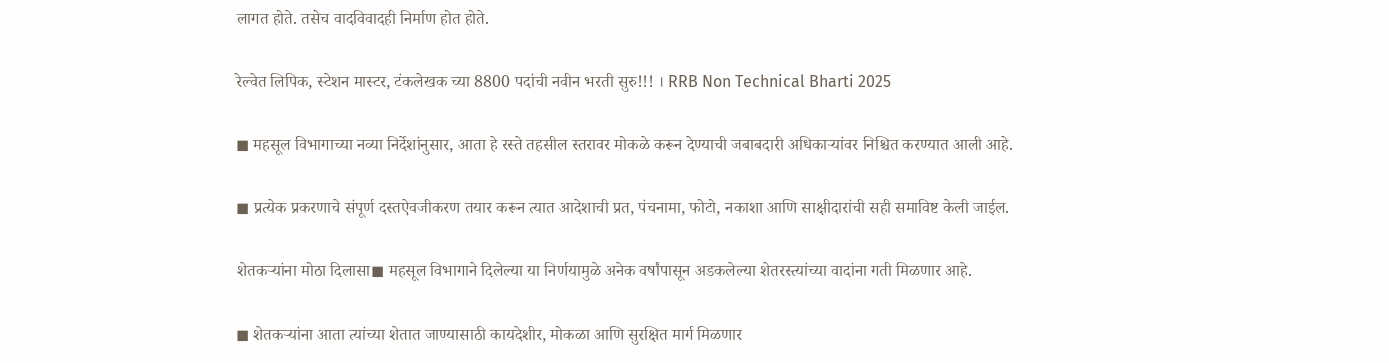लागत होते. तसेच वादविवादही निर्माण होत होते.

रेल्वेत लिपिक, स्टेशन मास्टर, टंकलेखक च्या 8800 पदांची नवीन भरती सुरु!!! । RRB Non Technical Bharti 2025

◼ महसूल विभागाच्या नव्या निर्देशांनुसार, आता हे रस्ते तहसील स्तरावर मोकळे करून देण्याची जबाबदारी अधिकाऱ्यांवर निश्चित करण्यात आली आहे.

◼ प्रत्येक प्रकरणाचे संपूर्ण दस्तऐवजीकरण तयार करून त्यात आदेशाची प्रत, पंचनामा, फोटो, नकाशा आणि साक्षीदारांची सही समाविष्ट केली जाईल.

शेतकऱ्यांना मोठा दिलासा◼ महसूल विभागाने दिलेल्या या निर्णयामुळे अनेक वर्षांपासून अडकलेल्या शेतरस्त्यांच्या वादांना गती मिळणार आहे.

◼ शेतकऱ्यांना आता त्यांच्या शेतात जाण्यासाठी कायदेशीर, मोकळा आणि सुरक्षित मार्ग मिळणार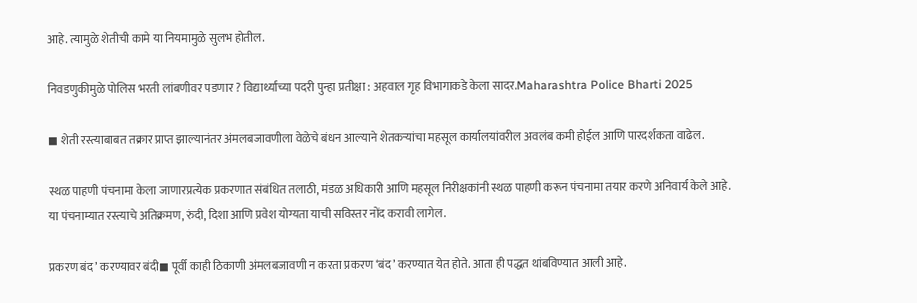आहे. त्यामुळे शेतीची कामे या नियमामुळे सुलभ होतील.

निवडणुकीमुळे पोलिस भरती लांबणीवर पडणार ? विद्यार्थ्यांच्या पदरी पुन्हा प्रतीक्षा : अहवाल गृह विभागाकडे केला सादर.Maharashtra Police Bharti 2025

◼ शेती रस्त्याबाबत तक्रार प्राप्त झाल्यानंतर अंमलबजावणीला वेळेचे बंधन आल्याने शेतकऱ्यांचा महसूल कार्यालयांवरील अवलंब कमी होईल आणि पारदर्शकता वाढेल.

स्थळ पाहणी पंचनामा केला जाणारप्रत्येक प्रकरणात संबंधित तलाठी, मंडळ अधिकारी आणि महसूल निरीक्षकांनी स्थळ पाहणी करून पंचनामा तयार करणे अनिवार्य केले आहे. या पंचनाम्यात रस्त्याचे अतिक्रमण, रुंदी, दिशा आणि प्रवेश योग्यता याची सविस्तर नोंद करावी लागेल.

प्रकरण बंद’ करण्यावर बंदी◼ पूर्वी काही ठिकाणी अंमलबजावणी न करता प्रकरण ‘बंद’ करण्यात येत होते. आता ही पद्धत थांबविण्यात आली आहे.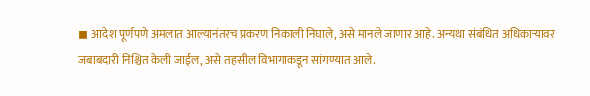◼ आदेश पूर्णपणे अमलात आल्यानंतरच प्रकरण निकाली निघाले, असे मानले जाणार आहे. अन्यथा संबंधित अधिकाऱ्यावर जबाबदारी निश्चित केली जाईल, असे तहसील विभागाकडून सांगण्यात आले.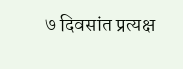७ दिवसांत प्रत्यक्ष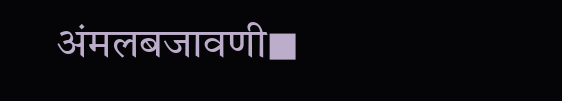अंमलबजावणी◼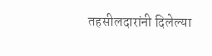तहसीलदारांनी दिलेल्या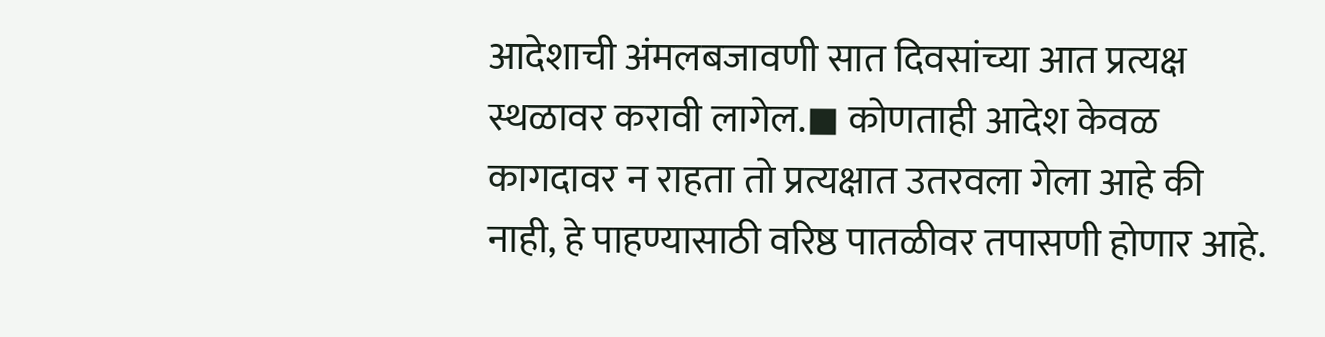आदेशाची अंमलबजावणी सात दिवसांच्या आत प्रत्यक्ष स्थळावर करावी लागेल.◼ कोणताही आदेश केवळ कागदावर न राहता तो प्रत्यक्षात उतरवला गेला आहे की नाही, हे पाहण्यासाठी वरिष्ठ पातळीवर तपासणी होणार आहे.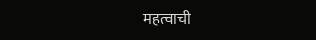महत्वाची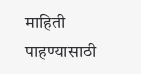माहिती पाहण्यासाठी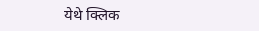येथे क्लिक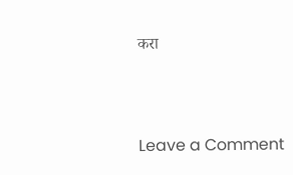करा



Leave a Comment